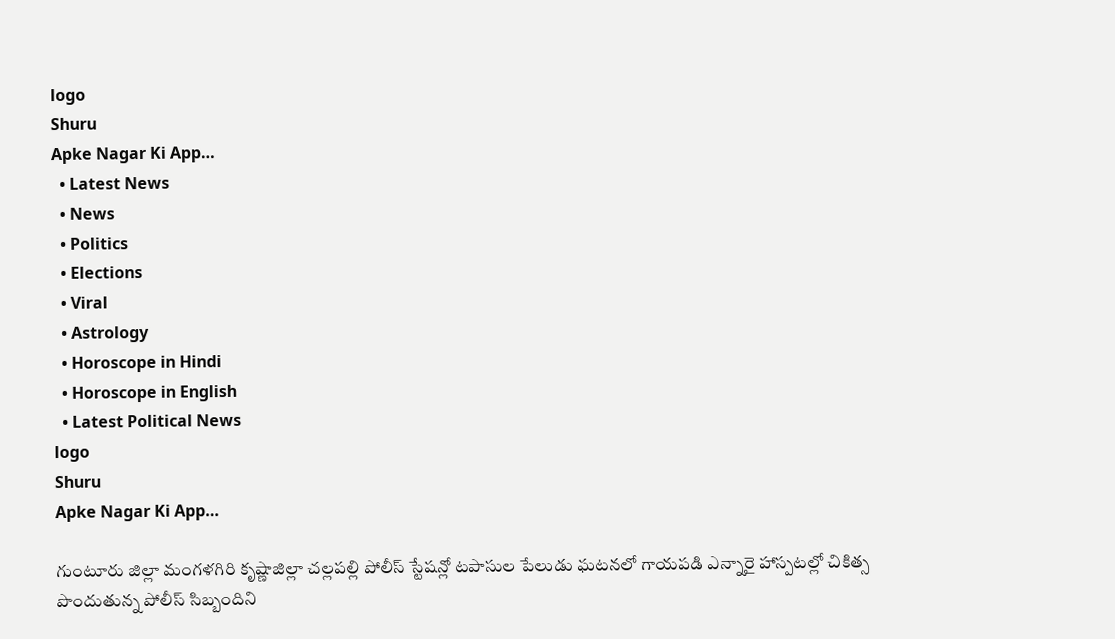logo
Shuru
Apke Nagar Ki App…
  • Latest News
  • News
  • Politics
  • Elections
  • Viral
  • Astrology
  • Horoscope in Hindi
  • Horoscope in English
  • Latest Political News
logo
Shuru
Apke Nagar Ki App…

గుంటూరు జిల్లా మంగళగిరి కృష్ణాజిల్లా చల్లపల్లి పోలీస్ స్టేషన్లో టపాసుల పేలుడు ఘటనలో గాయపడి ఎన్నారై హాస్పటల్లో చికిత్స పొందుతున్న పోలీస్ సిబ్బందిని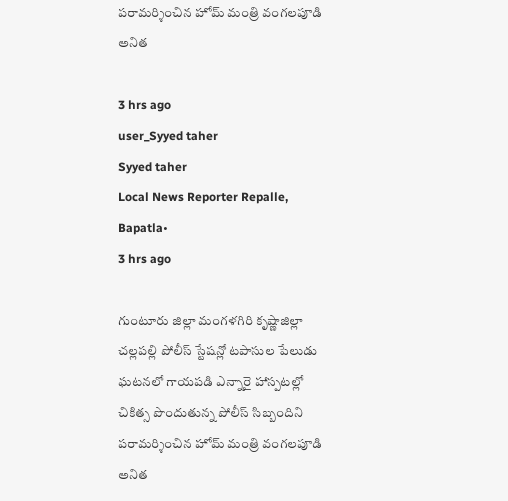పరామర్శించిన హోమ్ మంత్రి వంగలపూడి అనిత

3 hrs ago
user_Syyed taher
Syyed taher
Local News Reporter Repalle, Bapatla•
3 hrs ago

గుంటూరు జిల్లా మంగళగిరి కృష్ణాజిల్లా చల్లపల్లి పోలీస్ స్టేషన్లో టపాసుల పేలుడు ఘటనలో గాయపడి ఎన్నారై హాస్పటల్లో చికిత్స పొందుతున్న పోలీస్ సిబ్బందిని పరామర్శించిన హోమ్ మంత్రి వంగలపూడి అనిత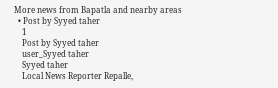More news from Bapatla and nearby areas
  • Post by Syyed taher
    1
    Post by Syyed taher
    user_Syyed taher
    Syyed taher
    Local News Reporter Repalle,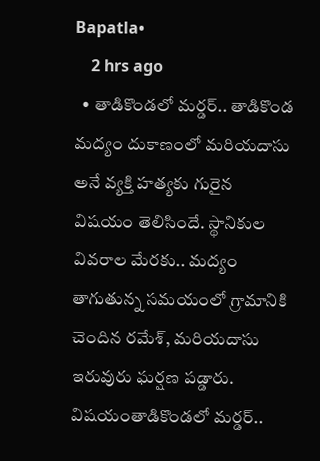Bapatla•
    2 hrs ago
  • తాడికొండలో మర్డర్.. తాడికొండ మద్యం దుకాణంలో మరియదాసు అనే వ్యక్తి హత్యకు గురైన విషయం తెలిసిందే. స్థానికుల వివరాల మేరకు.. మద్యం తాగుతున్న సమయంలో గ్రామానికి చెందిన రమేశ్, మరియదాసు ఇరువురు ఘర్షణ పడ్డారు. విషయంతాడికొండలో మర్డర్..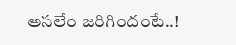అసలేం జరిగిందంటే..!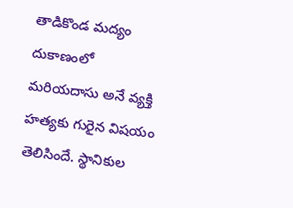తాడికొండ మద్యం దుకాణంలో మరియదాసు అనే వ్యక్తి హత్యకు గురైన విషయం తెలిసిందే. స్థానికుల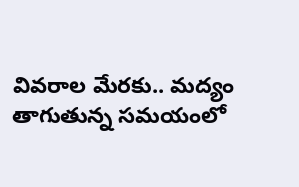వివరాల మేరకు.. మద్యం తాగుతున్న సమయంలో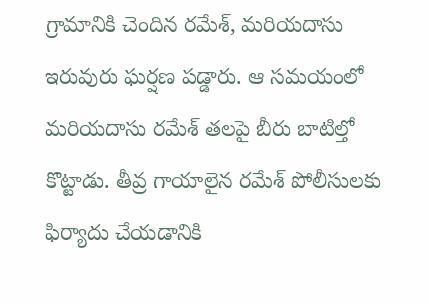గ్రామానికి చెందిన రమేశ్, మరియదాసు ఇరువురు ఘర్షణ పడ్డారు. ఆ సమయంలో మరియదాసు రమేశ్ తలపై బీరు బాటిల్తో కొట్టాడు. తీవ్ర గాయాలైన రమేశ్ పోలీసులకు ఫిర్యాదు చేయడానికి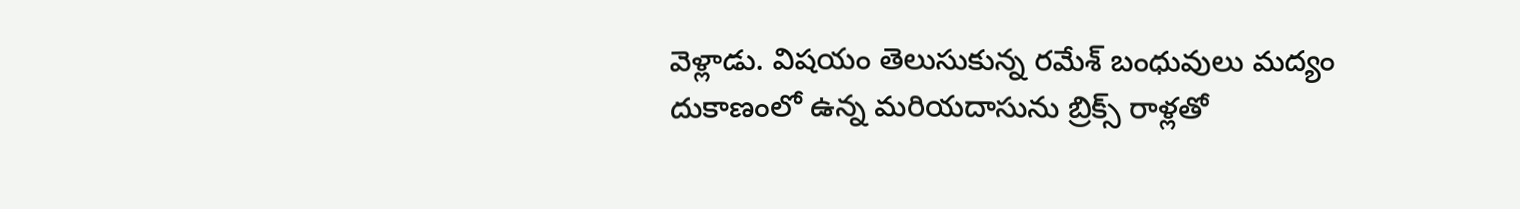వెళ్లాడు. విషయం తెలుసుకున్న రమేశ్ బంధువులు మద్యం దుకాణంలో ఉన్న మరియదాసును బ్రిక్స్ రాళ్లతో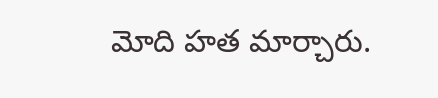మోది హత మార్చారు.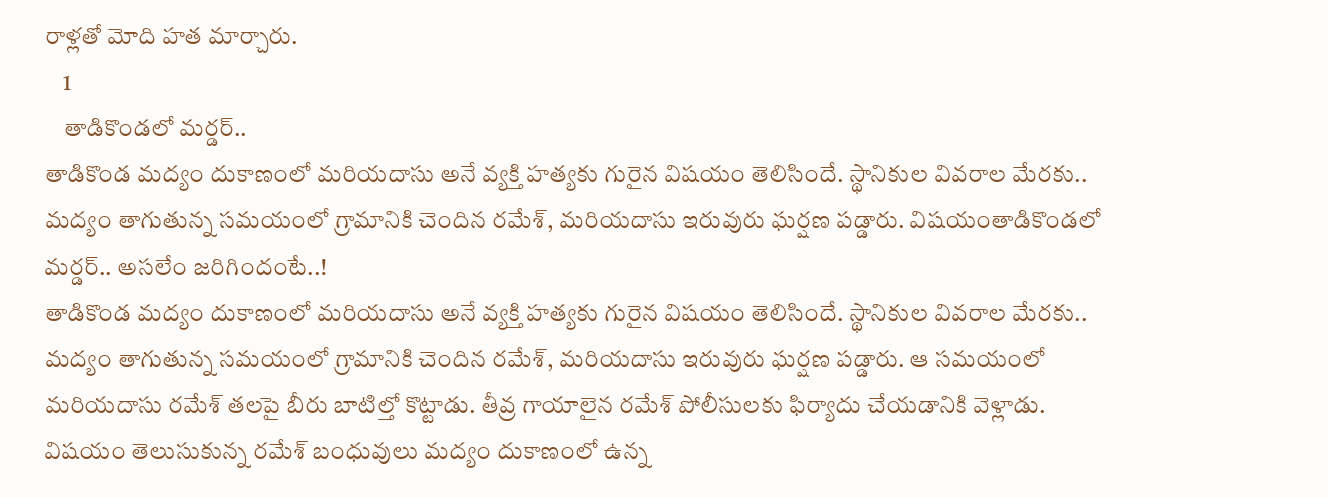రాళ్లతో మోది హత మార్చారు.
    1
    తాడికొండలో మర్డర్..
తాడికొండ మద్యం దుకాణంలో మరియదాసు అనే వ్యక్తి హత్యకు గురైన విషయం తెలిసిందే. స్థానికుల వివరాల మేరకు.. మద్యం తాగుతున్న సమయంలో గ్రామానికి చెందిన రమేశ్, మరియదాసు ఇరువురు ఘర్షణ పడ్డారు. విషయంతాడికొండలో మర్డర్.. అసలేం జరిగిందంటే..!
తాడికొండ మద్యం దుకాణంలో మరియదాసు అనే వ్యక్తి హత్యకు గురైన విషయం తెలిసిందే. స్థానికుల వివరాల మేరకు.. మద్యం తాగుతున్న సమయంలో గ్రామానికి చెందిన రమేశ్, మరియదాసు ఇరువురు ఘర్షణ పడ్డారు. ఆ సమయంలో మరియదాసు రమేశ్ తలపై బీరు బాటిల్తో కొట్టాడు. తీవ్ర గాయాలైన రమేశ్ పోలీసులకు ఫిర్యాదు చేయడానికి వెళ్లాడు. విషయం తెలుసుకున్న రమేశ్ బంధువులు మద్యం దుకాణంలో ఉన్న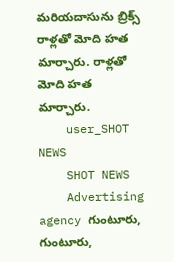మరియదాసును బ్రిక్స్ రాళ్లతో మోది హత మార్చారు. రాళ్లతో మోది హత మార్చారు.
    user_SHOT NEWS
    SHOT NEWS
    Advertising agency గుంటూరు, గుంటూరు,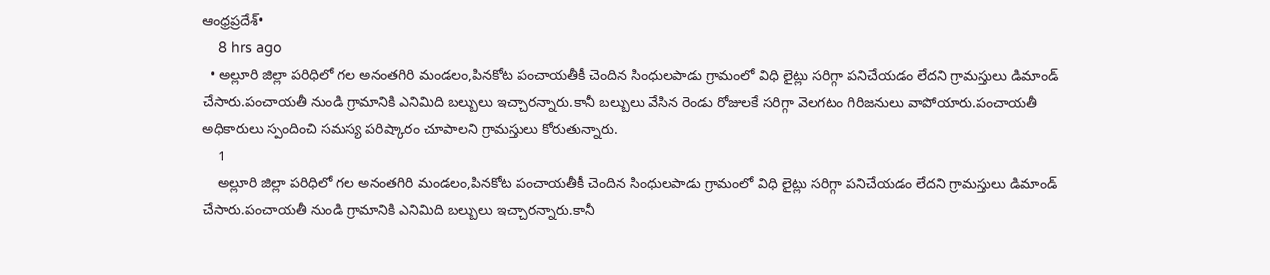ఆంధ్రప్రదేశ్•
    8 hrs ago
  • అల్లూరి జిల్లా పరిధిలో గల అనంతగిరి మండలం,పినకోట పంచాయతీకీ చెందిన సింధులపాడు గ్రామంలో విధి లైట్లు సరిగ్గా పనిచేయడం లేదని గ్రామస్తులు డిమాండ్ చేసారు.పంచాయతీ నుండి గ్రామానికి ఎనిమిది బల్బులు ఇచ్చారన్నారు.కానీ బల్బులు వేసిన రెండు రోజులకే సరిగ్గా వెలగటం గిరిజనులు వాపోయారు.పంచాయతీ అధికారులు స్పందించి సమస్య పరిష్కారం చూపాలని గ్రామస్తులు కోరుతున్నారు.
    1
    అల్లూరి జిల్లా పరిధిలో గల అనంతగిరి మండలం,పినకోట పంచాయతీకీ చెందిన సింధులపాడు గ్రామంలో విధి లైట్లు సరిగ్గా పనిచేయడం లేదని గ్రామస్తులు డిమాండ్ చేసారు.పంచాయతీ నుండి గ్రామానికి ఎనిమిది బల్బులు ఇచ్చారన్నారు.కానీ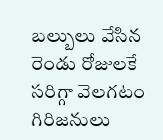బల్బులు వేసిన రెండు రోజులకే సరిగ్గా వెలగటం గిరిజనులు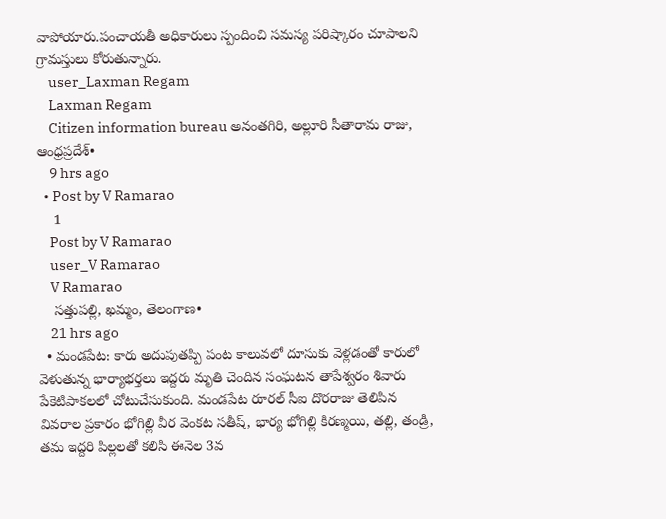వాపోయారు.పంచాయతీ అధికారులు స్పందించి సమస్య పరిష్కారం చూపాలని గ్రామస్తులు కోరుతున్నారు.
    user_Laxman Regam
    Laxman Regam
    Citizen information bureau అనంతగిరి, అల్లూరి సీతారామ రాజు, ఆంధ్రప్రదేశ్•
    9 hrs ago
  • Post by V Ramarao
    1
    Post by V Ramarao
    user_V Ramarao
    V Ramarao
    సత్తుపల్లి, ఖమ్మం, తెలంగాణ•
    21 hrs ago
  • మండపేట: కారు అదుపుతప్పి పంట కాలువలో దూసుకు వెళ్లడంతో కారులో వెళుతున్న భార్యాభర్తలు ఇద్దరు మృతి చెందిన సంఘటన తాపేశ్వరం శివారు పేకెటిపాకలలో చోటుచేసుకుంది. మండపేట రూరల్ సీఐ దొరరాజు తెలిపిన వివరాల ప్రకారం భోగిల్లి వీర వెంకట సతీష్, భార్య భోగిల్లి కిరణ్మయి, తల్లి, తండ్రి, తమ ఇద్దరి పిల్లలతో కలిసి ఈనెల 3వ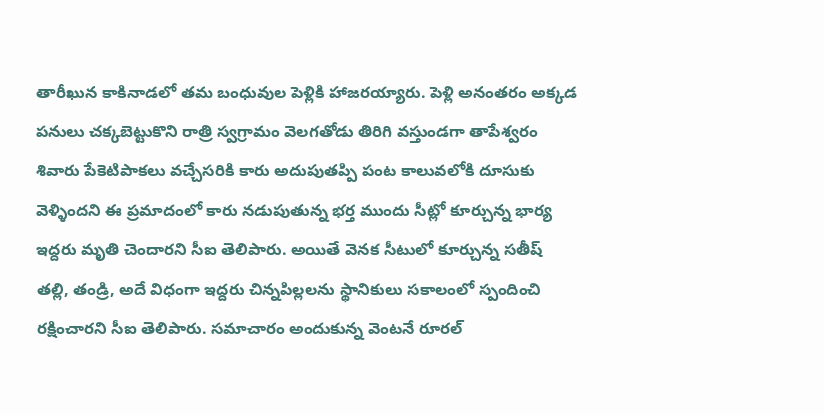తారీఖున కాకినాడలో తమ బంధువుల పెళ్లికి హాజరయ్యారు. పెళ్లి అనంతరం అక్కడ పనులు చక్కబెట్టుకొని రాత్రి స్వగ్రామం వెలగతోడు తిరిగి వస్తుండగా తాపేశ్వరం శివారు పేకెటిపాకలు వచ్చేసరికి కారు అదుపుతప్పి పంట కాలువలోకి దూసుకు వెళ్ళిందని ఈ ప్రమాదంలో కారు నడుపుతున్న భర్త ముందు సీట్లో కూర్చున్న భార్య ఇద్దరు మృతి చెందారని సీఐ తెలిపారు. అయితే వెనక సీటులో కూర్చున్న సతీష్ తల్లి, తండ్రి, అదే విధంగా ఇద్దరు చిన్నపిల్లలను స్థానికులు సకాలంలో స్పందించి రక్షించారని సీఐ తెలిపారు. సమాచారం అందుకున్న వెంటనే రూరల్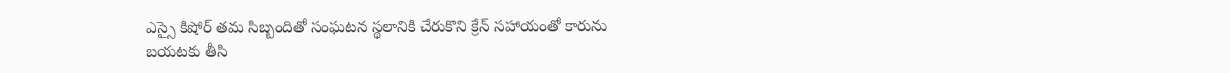ఎస్సై కిషోర్ తమ సిబ్బందితో సంఘటన స్థలానికి చేరుకొని క్రేన్ సహాయంతో కారును బయటకు తీసి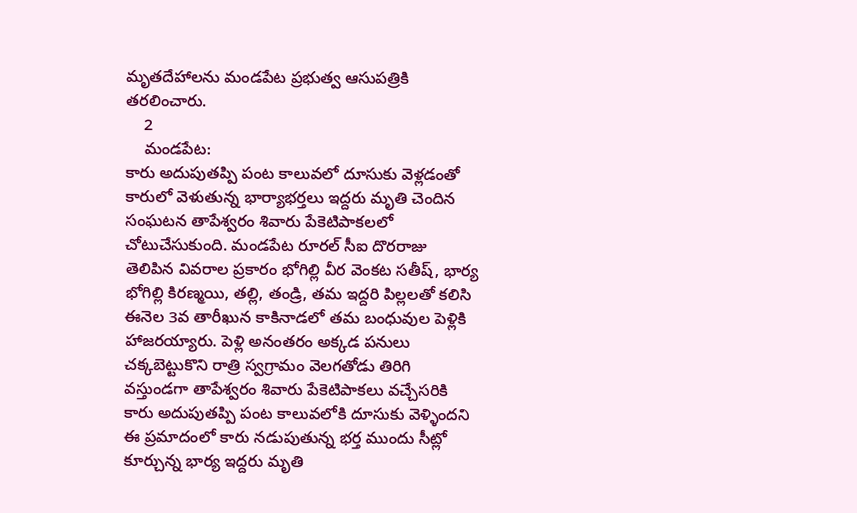మృతదేహాలను మండపేట ప్రభుత్వ ఆసుపత్రికి తరలించారు.
    2
    మండపేట:
కారు అదుపుతప్పి పంట కాలువలో దూసుకు వెళ్లడంతో కారులో వెళుతున్న భార్యాభర్తలు ఇద్దరు మృతి చెందిన సంఘటన తాపేశ్వరం శివారు పేకెటిపాకలలో చోటుచేసుకుంది. మండపేట రూరల్ సీఐ దొరరాజు తెలిపిన వివరాల ప్రకారం భోగిల్లి వీర వెంకట సతీష్, భార్య భోగిల్లి కిరణ్మయి, తల్లి, తండ్రి, తమ ఇద్దరి పిల్లలతో కలిసి ఈనెల 3వ తారీఖున కాకినాడలో తమ బంధువుల పెళ్లికి హాజరయ్యారు. పెళ్లి అనంతరం అక్కడ పనులు చక్కబెట్టుకొని రాత్రి స్వగ్రామం వెలగతోడు తిరిగి వస్తుండగా తాపేశ్వరం శివారు పేకెటిపాకలు వచ్చేసరికి కారు అదుపుతప్పి పంట కాలువలోకి దూసుకు వెళ్ళిందని ఈ ప్రమాదంలో కారు నడుపుతున్న భర్త ముందు సీట్లో కూర్చున్న భార్య ఇద్దరు మృతి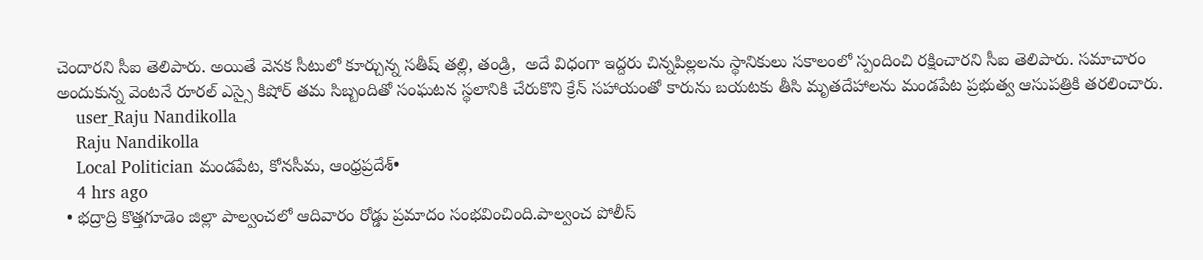చెందారని సీఐ తెలిపారు. అయితే వెనక సీటులో కూర్చున్న సతీష్ తల్లి, తండ్రి,  అదే విధంగా ఇద్దరు చిన్నపిల్లలను స్థానికులు సకాలంలో స్పందించి రక్షించారని సీఐ తెలిపారు. సమాచారం అందుకున్న వెంటనే రూరల్ ఎస్సై కిషోర్ తమ సిబ్బందితో సంఘటన స్థలానికి చేరుకొని క్రేన్ సహాయంతో కారును బయటకు తీసి మృతదేహాలను మండపేట ప్రభుత్వ ఆసుపత్రికి తరలించారు.
    user_Raju Nandikolla
    Raju Nandikolla
    Local Politician మండపేట, కోనసీమ, ఆంధ్రప్రదేశ్•
    4 hrs ago
  • భద్రాద్రి కొత్తగూడెం జిల్లా పాల్వంచలో ఆదివారం రోడ్డు ప్రమాదం సంభవించింది.పాల్వంచ పోలీస్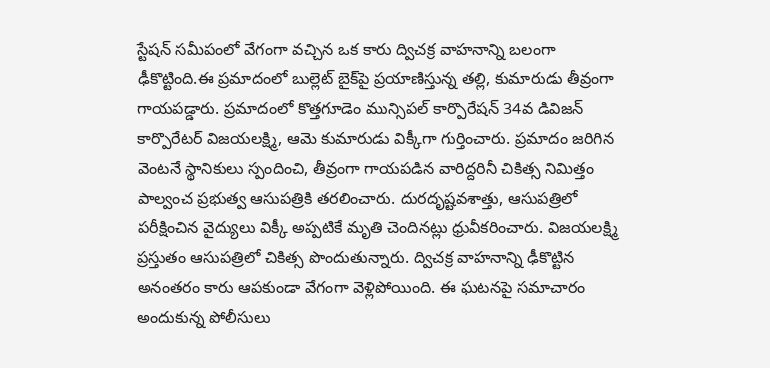స్టేషన్ సమీపంలో వేగంగా వచ్చిన ఒక కారు ద్విచక్ర వాహనాన్ని బలంగా ఢీకొట్టింది.ఈ ప్రమాదంలో బుల్లెట్ బైక్‌పై ప్రయాణిస్తున్న తల్లి, కుమారుడు తీవ్రంగా గాయపడ్డారు. ప్రమాదంలో కొత్తగూడెం మున్సిపల్ కార్పొరేషన్ 34వ డివిజన్ కార్పొరేటర్ విజయలక్ష్మి, ఆమె కుమారుడు విక్కీగా గుర్తించారు. ప్రమాదం జరిగిన వెంటనే స్థానికులు స్పందించి, తీవ్రంగా గాయపడిన వారిద్దరినీ చికిత్స నిమిత్తం పాల్వంచ ప్రభుత్వ ఆసుపత్రికి తరలించారు. దురదృష్టవశాత్తు, ఆసుపత్రిలో పరీక్షించిన వైద్యులు విక్కీ అప్పటికే మృతి చెందినట్లు ధ్రువీకరించారు. విజయలక్ష్మి ప్రస్తుతం ఆసుపత్రిలో చికిత్స పొందుతున్నారు. ద్విచక్ర వాహనాన్ని ఢీకొట్టిన అనంతరం కారు ఆపకుండా వేగంగా వెళ్లిపోయింది. ఈ ఘటనపై సమాచారం అందుకున్న పోలీసులు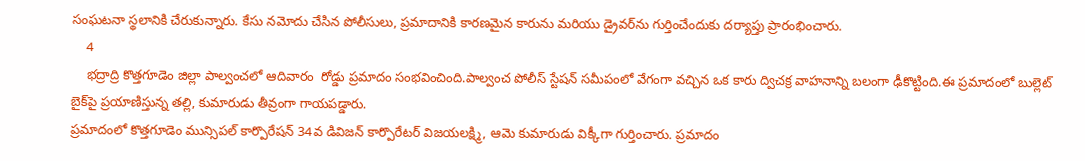సంఘటనా స్థలానికి చేరుకున్నారు. కేసు నమోదు చేసిన పోలీసులు, ప్రమాదానికి కారణమైన కారును మరియు డ్రైవర్‌ను గుర్తించేందుకు దర్యాప్తు ప్రారంభించారు.
    4
    భద్రాద్రి కొత్తగూడెం జిల్లా పాల్వంచలో ఆదివారం  రోడ్డు ప్రమాదం సంభవించింది.పాల్వంచ పోలీస్ స్టేషన్ సమీపంలో వేగంగా వచ్చిన ఒక కారు ద్విచక్ర వాహనాన్ని బలంగా ఢీకొట్టింది.ఈ ప్రమాదంలో బుల్లెట్ బైక్‌పై ప్రయాణిస్తున్న తల్లి, కుమారుడు తీవ్రంగా గాయపడ్డారు.
ప్రమాదంలో కొత్తగూడెం మున్సిపల్ కార్పొరేషన్ 34వ డివిజన్ కార్పొరేటర్ విజయలక్ష్మి, ఆమె కుమారుడు విక్కీగా గుర్తించారు. ప్రమాదం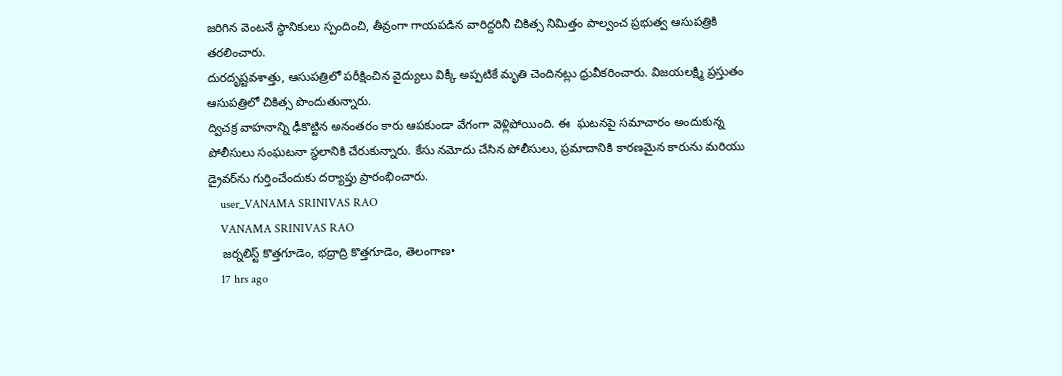జరిగిన వెంటనే స్థానికులు స్పందించి, తీవ్రంగా గాయపడిన వారిద్దరినీ చికిత్స నిమిత్తం పాల్వంచ ప్రభుత్వ ఆసుపత్రికి తరలించారు.
దురదృష్టవశాత్తు, ఆసుపత్రిలో పరీక్షించిన వైద్యులు విక్కీ అప్పటికే మృతి చెందినట్లు ధ్రువీకరించారు. విజయలక్ష్మి ప్రస్తుతం ఆసుపత్రిలో చికిత్స పొందుతున్నారు.
ద్విచక్ర వాహనాన్ని ఢీకొట్టిన అనంతరం కారు ఆపకుండా వేగంగా వెళ్లిపోయింది. ఈ  ఘటనపై సమాచారం అందుకున్న పోలీసులు సంఘటనా స్థలానికి చేరుకున్నారు. కేసు నమోదు చేసిన పోలీసులు, ప్రమాదానికి కారణమైన కారును మరియు డ్రైవర్‌ను గుర్తించేందుకు దర్యాప్తు ప్రారంభించారు.
    user_VANAMA SRINIVAS RAO
    VANAMA SRINIVAS RAO
    జర్నలిస్ట్ కొత్తగూడెం, భద్రాద్రి కొత్తగూడెం, తెలంగాణ•
    17 hrs ago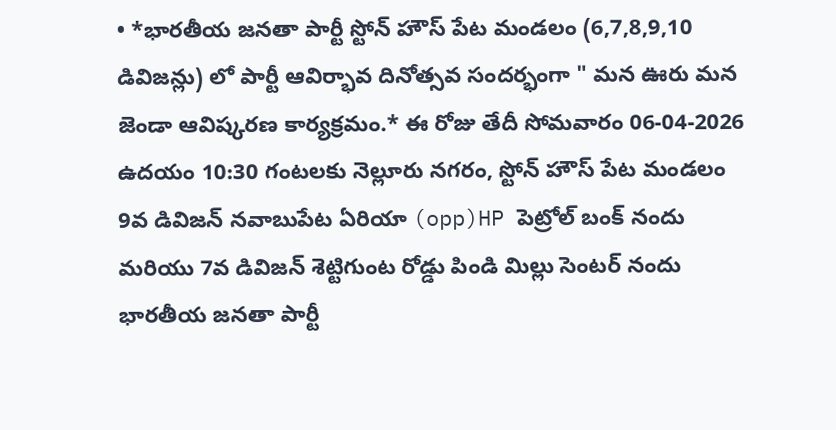• *భారతీయ జనతా పార్టీ స్టోన్ హౌస్ పేట మండలం (6,7,8,9,10 డివిజన్లు) లో పార్టీ ఆవిర్భావ దినోత్సవ సందర్భంగా " మన ఊరు మన జెండా ఆవిష్కరణ కార్యక్రమం.* ఈ రోజు తేదీ సోమవారం 06-04-2026 ఉదయం 10:30 గంటలకు నెల్లూరు నగరం, స్టోన్ హౌస్ పేట మండలం 9వ డివిజన్ నవాబుపేట ఏరియా (opp)HP పెట్రోల్ బంక్ నందు మరియు 7వ డివిజన్ శెట్టిగుంట రోడ్డు పిండి మిల్లు సెంటర్ నందు భారతీయ జనతా పార్టీ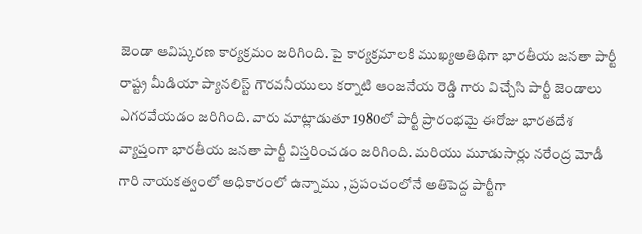జెండా ఆవిష్కరణ కార్యక్రమం జరిగింది. పై కార్యక్రమాలకి ముఖ్యఅతిథిగా భారతీయ జనతా పార్టీ రాష్ట్ర మీడియా ప్యానలిస్ట్ గౌరవనీయులు కర్నాటి ఆంజనేయ రెడ్డి గారు విచ్చేసి పార్టీ జెండాలు ఎగరవేయడం జరిగింది. వారు మాట్లాడుతూ 1980లో పార్టీ ప్రారంభమై ఈరోజు భారతదేశ వ్యాప్తంగా భారతీయ జనతా పార్టీ విస్తరించడం జరిగింది. మరియు మూడుసార్లు నరేంద్ర మోడీ గారి నాయకత్వంలో అధికారంలో ఉన్నాము , ప్రపంచంలోనే అతిపెద్ద పార్టీగా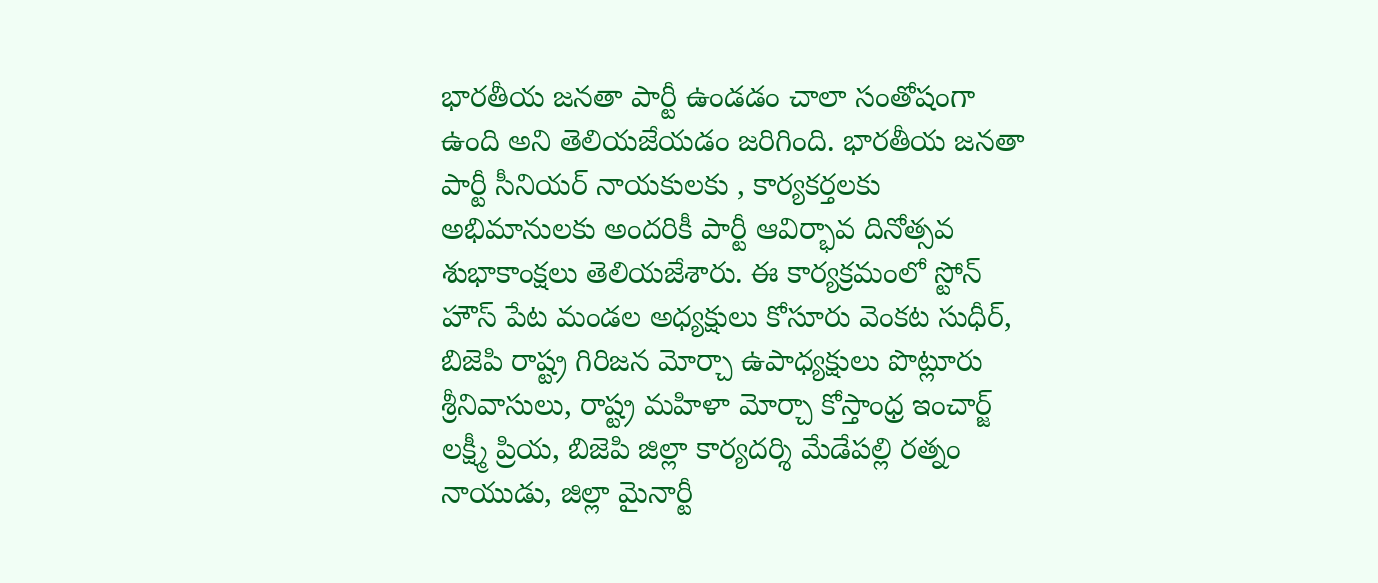భారతీయ జనతా పార్టీ ఉండడం చాలా సంతోషంగా ఉంది అని తెలియజేయడం జరిగింది. భారతీయ జనతా పార్టీ సీనియర్ నాయకులకు , కార్యకర్తలకు అభిమానులకు అందరికీ పార్టీ ఆవిర్భావ దినోత్సవ శుభాకాంక్షలు తెలియజేశారు. ఈ కార్యక్రమంలో స్టోన్ హౌస్ పేట మండల అధ్యక్షులు కోసూరు వెంకట సుధీర్, బిజెపి రాష్ట్ర గిరిజన మోర్చా ఉపాధ్యక్షులు పొట్లూరు శ్రీనివాసులు, రాష్ట్ర మహిళా మోర్చా కోస్తాంధ్ర ఇంచార్జ్ లక్ష్మీ ప్రియ, బిజెపి జిల్లా కార్యదర్శి మేడేపల్లి రత్నం నాయుడు, జిల్లా మైనార్టీ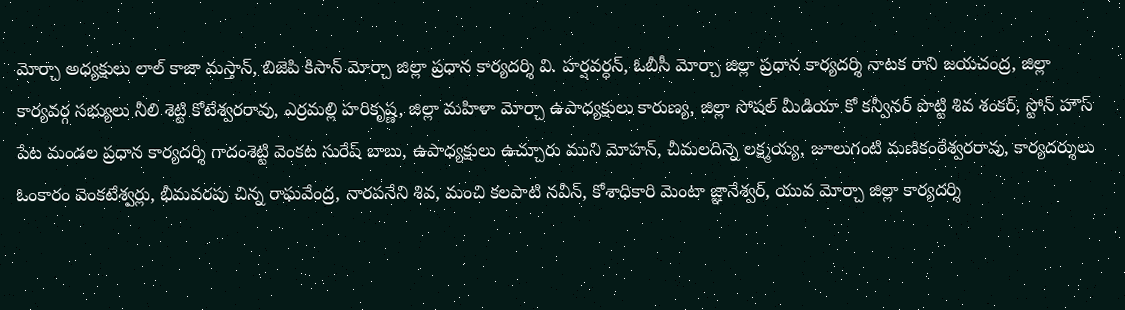మోర్చా అధ్యక్షులు లాల్ కాజా మస్తాన్, బిజెపి కిసాన్ మోర్చా జిల్లా ప్రధాన కార్యదర్శి వి. హర్షవర్ధన్, ఓబీసీ మోర్చా జిల్లా ప్రధాన కార్యదర్శి నాటక రాని జయచంద్ర, జిల్లా కార్యవర్గ సభ్యులు నీలి శెట్టి కోటేశ్వరరావు, ఎర్రమల్లి హరికృష్ణ, జిల్లా మహిళా మోర్చా ఉపాధ్యక్షులు కారుణ్య, జిల్లా సోషల్ మీడియా కో కన్వీనర్ పొట్టి శివ శంకర్, స్టోన్ హౌస్ పేట మండల ప్రధాన కార్యదర్శి గాదంశెట్టి వెంకట సురేష్ బాబు, ఉపాధ్యక్షులు ఉచ్చూరు ముని మోహన్, చీమలదిన్నె లక్ష్మయ్య, జూలుగంటి మణికంఠేశ్వరరావు, కార్యదర్శులు ఓంకారం వెంకటేశ్వర్లు, భీమవరపు చిన్న రాఘవేంద్ర, నారపనేని శివ, మంచి కలపాటి నవీన్, కోశాధికారి మెంటా జ్ఞానేశ్వర్, యువ మోర్చా జిల్లా కార్యదర్శి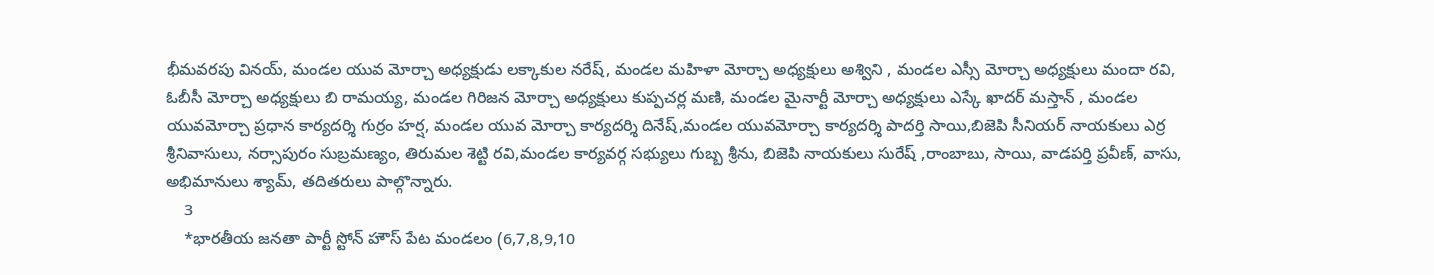భీమవరపు వినయ్, మండల యువ మోర్చా అధ్యక్షుడు లక్కాకుల నరేష్, మండల మహిళా మోర్చా అధ్యక్షులు అశ్విని , మండల ఎస్సీ మోర్చా అధ్యక్షులు మందా రవి, ఓబీసీ మోర్చా అధ్యక్షులు బి రామయ్య, మండల గిరిజన మోర్చా అధ్యక్షులు కుప్పచర్ల మణి, మండల మైనార్టీ మోర్చా అధ్యక్షులు ఎస్కే ఖాదర్ మస్తాన్ , మండల యువమోర్చా ప్రధాన కార్యదర్శి గుర్రం హర్ష, మండల యువ మోర్చా కార్యదర్శి దినేష్,మండల యువమోర్చా కార్యదర్శి పాదర్తి సాయి,బిజెపి సీనియర్ నాయకులు ఎర్ర శ్రీనివాసులు, నర్సాపురం సుబ్రమణ్యం, తిరుమల శెట్టి రవి,మండల కార్యవర్గ సభ్యులు గుబ్బ శ్రీను, బిజెపి నాయకులు సురేష్ ,రాంబాబు, సాయి, వాడపర్తి ప్రవీణ్, వాసు, అభిమానులు శ్యామ్, తదితరులు పాల్గొన్నారు.
    3
    *భారతీయ జనతా పార్టీ స్టోన్ హౌస్ పేట మండలం (6,7,8,9,10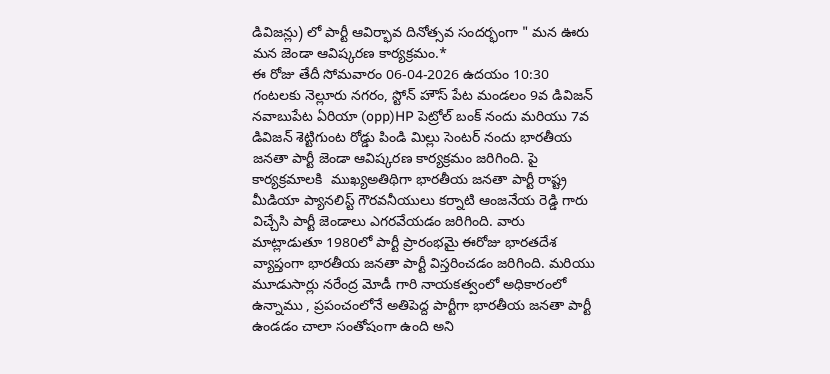డివిజన్లు) లో పార్టీ ఆవిర్భావ దినోత్సవ సందర్భంగా " మన ఊరు మన జెండా ఆవిష్కరణ కార్యక్రమం.*
ఈ రోజు తేదీ సోమవారం 06-04-2026 ఉదయం 10:30 గంటలకు నెల్లూరు నగరం, స్టోన్ హౌస్ పేట మండలం 9వ డివిజన్ నవాబుపేట ఏరియా (opp)HP పెట్రోల్ బంక్ నందు మరియు 7వ డివిజన్ శెట్టిగుంట రోడ్డు పిండి మిల్లు సెంటర్ నందు భారతీయ జనతా పార్టీ జెండా ఆవిష్కరణ కార్యక్రమం జరిగింది. పై కార్యక్రమాలకి  ముఖ్యఅతిథిగా భారతీయ జనతా పార్టీ రాష్ట్ర మీడియా ప్యానలిస్ట్ గౌరవనీయులు కర్నాటి ఆంజనేయ రెడ్డి గారు విచ్చేసి పార్టీ జెండాలు ఎగరవేయడం జరిగింది. వారు మాట్లాడుతూ 1980లో పార్టీ ప్రారంభమై ఈరోజు భారతదేశ వ్యాప్తంగా భారతీయ జనతా పార్టీ విస్తరించడం జరిగింది. మరియు మూడుసార్లు నరేంద్ర మోడీ గారి నాయకత్వంలో అధికారంలో ఉన్నాము , ప్రపంచంలోనే అతిపెద్ద పార్టీగా భారతీయ జనతా పార్టీ ఉండడం చాలా సంతోషంగా ఉంది అని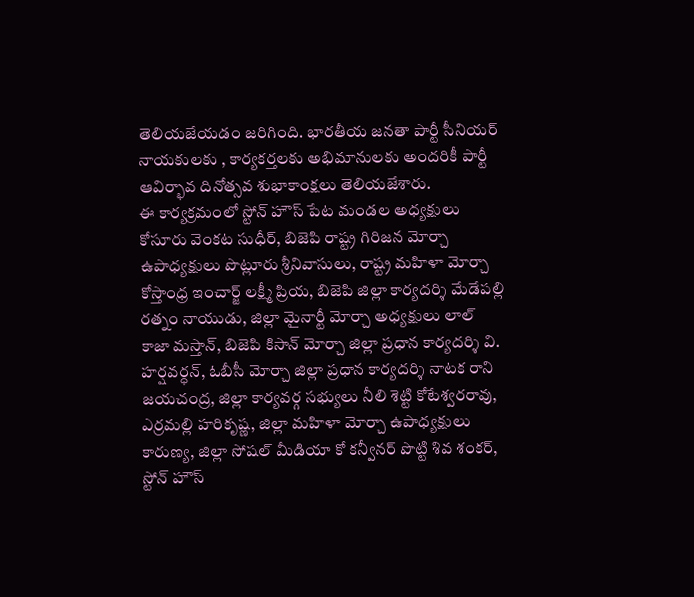తెలియజేయడం జరిగింది. భారతీయ జనతా పార్టీ సీనియర్ నాయకులకు , కార్యకర్తలకు అభిమానులకు అందరికీ పార్టీ ఆవిర్భావ దినోత్సవ శుభాకాంక్షలు తెలియజేశారు.
ఈ కార్యక్రమంలో స్టోన్ హౌస్ పేట మండల అధ్యక్షులు కోసూరు వెంకట సుధీర్, బిజెపి రాష్ట్ర గిరిజన మోర్చా ఉపాధ్యక్షులు పొట్లూరు శ్రీనివాసులు, రాష్ట్ర మహిళా మోర్చా కోస్తాంధ్ర ఇంచార్జ్ లక్ష్మీ ప్రియ, బిజెపి జిల్లా కార్యదర్శి మేడేపల్లి రత్నం నాయుడు, జిల్లా మైనార్టీ మోర్చా అధ్యక్షులు లాల్ కాజా మస్తాన్, బిజెపి కిసాన్ మోర్చా జిల్లా ప్రధాన కార్యదర్శి వి. హర్షవర్ధన్, ఓబీసీ మోర్చా జిల్లా ప్రధాన కార్యదర్శి నాటక రాని జయచంద్ర, జిల్లా కార్యవర్గ సభ్యులు నీలి శెట్టి కోటేశ్వరరావు, ఎర్రమల్లి హరికృష్ణ, జిల్లా మహిళా మోర్చా ఉపాధ్యక్షులు కారుణ్య, జిల్లా సోషల్ మీడియా కో కన్వీనర్ పొట్టి శివ శంకర్, స్టోన్ హౌస్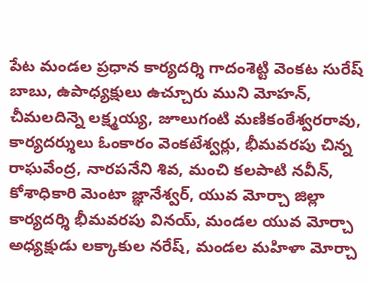పేట మండల ప్రధాన కార్యదర్శి గాదంశెట్టి వెంకట సురేష్ బాబు, ఉపాధ్యక్షులు ఉచ్చూరు ముని మోహన్, చీమలదిన్నె లక్ష్మయ్య, జూలుగంటి మణికంఠేశ్వరరావు, కార్యదర్శులు ఓంకారం వెంకటేశ్వర్లు, భీమవరపు చిన్న రాఘవేంద్ర, నారపనేని శివ, మంచి కలపాటి నవీన్, కోశాధికారి మెంటా జ్ఞానేశ్వర్, యువ మోర్చా జిల్లా కార్యదర్శి భీమవరపు వినయ్, మండల యువ మోర్చా అధ్యక్షుడు లక్కాకుల నరేష్, మండల మహిళా మోర్చా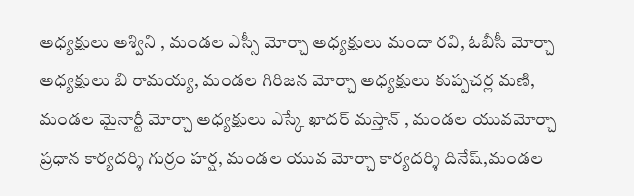అధ్యక్షులు అశ్విని , మండల ఎస్సీ మోర్చా అధ్యక్షులు మందా రవి, ఓబీసీ మోర్చా అధ్యక్షులు బి రామయ్య, మండల గిరిజన మోర్చా అధ్యక్షులు కుప్పచర్ల మణి, మండల మైనార్టీ మోర్చా అధ్యక్షులు ఎస్కే ఖాదర్ మస్తాన్ , మండల యువమోర్చా ప్రధాన కార్యదర్శి గుర్రం హర్ష, మండల యువ మోర్చా కార్యదర్శి దినేష్,మండల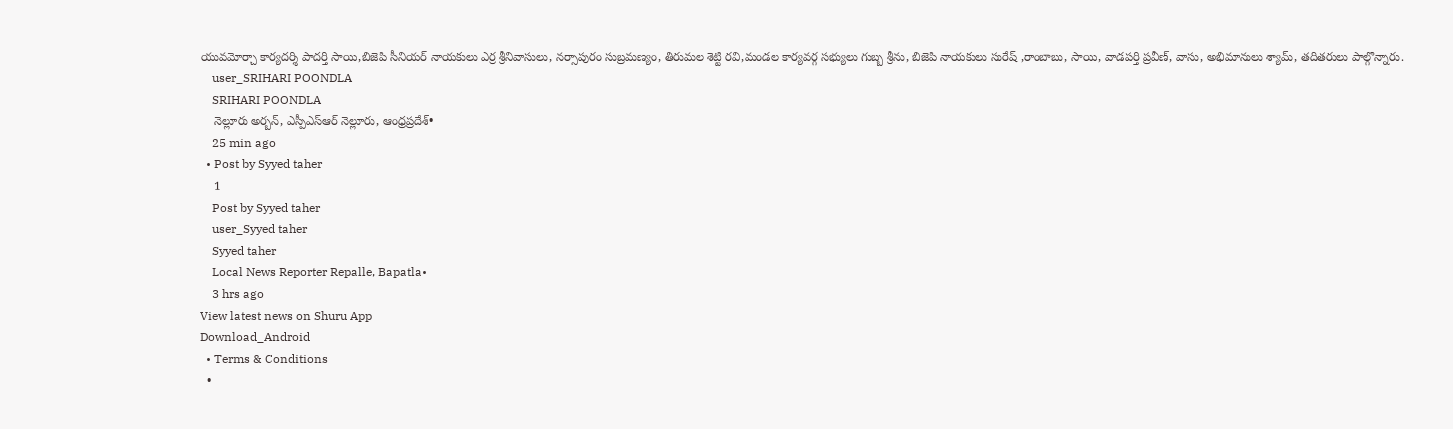యువమోర్చా కార్యదర్శి పాదర్తి సాయి,బిజెపి సీనియర్ నాయకులు ఎర్ర శ్రీనివాసులు, నర్సాపురం సుబ్రమణ్యం, తిరుమల శెట్టి రవి,మండల కార్యవర్గ సభ్యులు గుబ్బ శ్రీను, బిజెపి నాయకులు సురేష్ ,రాంబాబు, సాయి, వాడపర్తి ప్రవీణ్, వాసు, అభిమానులు శ్యామ్, తదితరులు పాల్గొన్నారు.
    user_SRIHARI POONDLA
    SRIHARI POONDLA
    నెల్లూరు అర్బన్, ఎస్పీఎస్ఆర్ నెల్లూరు, ఆంధ్రప్రదేశ్•
    25 min ago
  • Post by Syyed taher
    1
    Post by Syyed taher
    user_Syyed taher
    Syyed taher
    Local News Reporter Repalle, Bapatla•
    3 hrs ago
View latest news on Shuru App
Download_Android
  • Terms & Conditions
  •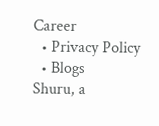Career
  • Privacy Policy
  • Blogs
Shuru, a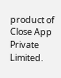product of Close App Private Limited.